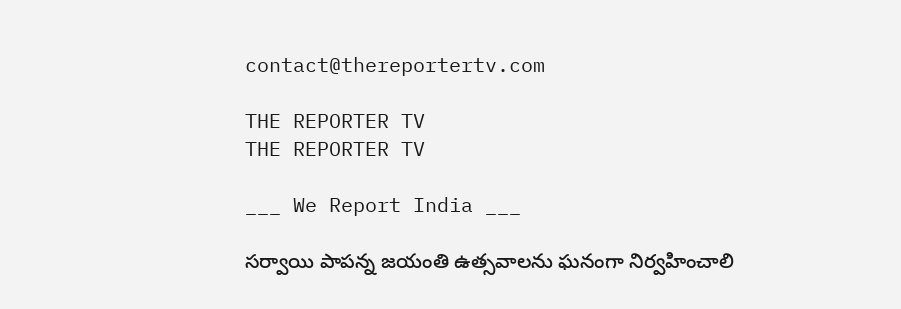contact@thereportertv.com

THE REPORTER TV
THE REPORTER TV

___ We Report India ___

సర్వాయి పాపన్న జయంతి ఉత్సవాలను ఘనంగా నిర్వహించాలి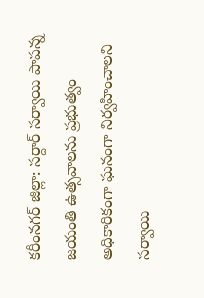కరీంనగర్ జిల్లా: సర్దార్ సర్వాయి పాపన్న జయంతి ఉత్సవాలను ప్రభుత్వం అధికారికంగా ఘనంగా నిర్వహించాలని సర్వాయి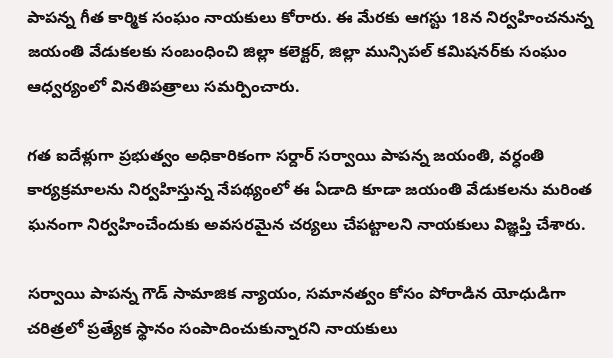పాపన్న గీత కార్మిక సంఘం నాయకులు కోరారు. ఈ మేరకు ఆగస్టు 18న నిర్వహించనున్న జయంతి వేడుకలకు సంబంధించి జిల్లా కలెక్టర్, జిల్లా మున్సిపల్ కమిషనర్‌కు సంఘం ఆధ్వర్యంలో వినతిపత్రాలు సమర్పించారు.

గత ఐదేళ్లుగా ప్రభుత్వం అధికారికంగా సర్దార్ సర్వాయి పాపన్న జయంతి, వర్ధంతి కార్యక్రమాలను నిర్వహిస్తున్న నేపథ్యంలో ఈ ఏడాది కూడా జయంతి వేడుకలను మరింత ఘనంగా నిర్వహించేందుకు అవసరమైన చర్యలు చేపట్టాలని నాయకులు విజ్ఞప్తి చేశారు.

సర్వాయి పాపన్న గౌడ్ సామాజిక న్యాయం, సమానత్వం కోసం పోరాడిన యోధుడిగా చరిత్రలో ప్రత్యేక స్థానం సంపాదించుకున్నారని నాయకులు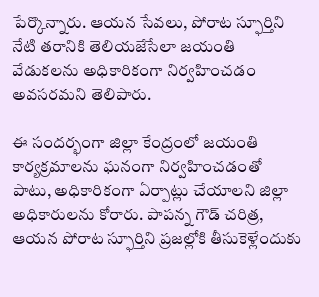పేర్కొన్నారు. ఆయన సేవలు, పోరాట స్ఫూర్తిని నేటి తరానికి తెలియజేసేలా జయంతి వేడుకలను అధికారికంగా నిర్వహించడం అవసరమని తెలిపారు.

ఈ సందర్భంగా జిల్లా కేంద్రంలో జయంతి కార్యక్రమాలను ఘనంగా నిర్వహించడంతో పాటు, అధికారికంగా ఏర్పాట్లు చేయాలని జిల్లా అధికారులను కోరారు. పాపన్న గౌడ్ చరిత్ర, ఆయన పోరాట స్ఫూర్తిని ప్రజల్లోకి తీసుకెళ్లేందుకు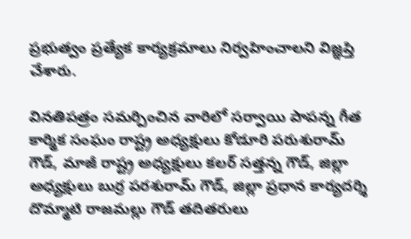ప్రభుత్వం ప్రత్యేక కార్యక్రమాలు నిర్వహించాలని విజ్ఞప్తి చేశారు.

వినతిపత్రం సమర్పించిన వారిలో సర్వాయి పాపన్న గీత కార్మిక సంఘం రాష్ట్ర అధ్యక్షులు కోడూరి పరుశురామ్ గౌడ్, మాజీ రాష్ట్ర అధ్యక్షులు కలర్ సత్తన్న గౌడ్, జిల్లా అధ్యక్షులు బుర్ర పరశురామ్ గౌడ్, జిల్లా ప్రధాన కార్యదర్శి దొమ్మాటి రాజమల్లు గౌడ్ తదితరులు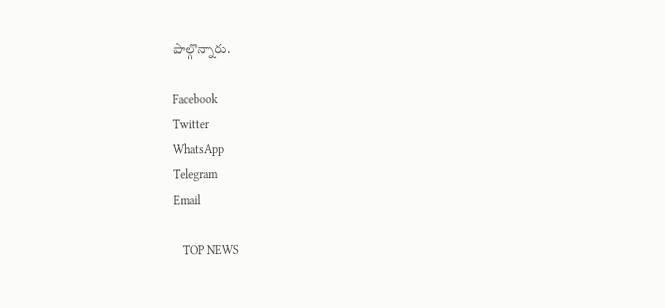పాల్గొన్నారు.

Facebook
Twitter
WhatsApp
Telegram
Email

   TOP NEWS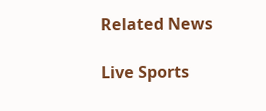Related News

Live Sports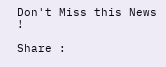Don't Miss this News !

Share :